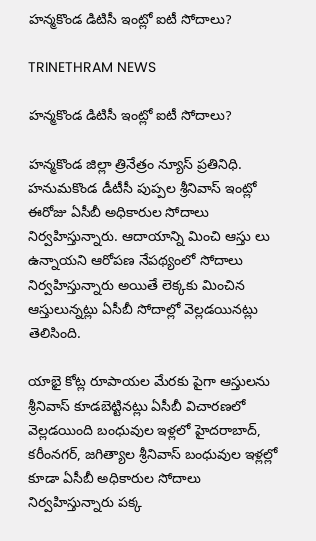హన్మకొండ డిటిసీ ఇంట్లో ఐటీ సోదాలు?

TRINETHRAM NEWS

హన్మకొండ డిటిసీ ఇంట్లో ఐటీ సోదాలు?

హన్మకొండ జిల్లా త్రినేత్రం న్యూస్ ప్రతినిధి. హనుమకొండ డీటీసీ పుప్పల శ్రీనివాస్ ఇంట్లో ఈరోజు ఏసీబీ అధికారుల సోదాలు నిర్వహిస్తున్నారు. ఆదాయాన్ని మించి ఆస్తు లు ఉన్నాయని ఆరోపణ నేపథ్యంలో సోదాలు నిర్వహిస్తున్నారు అయితే లెక్కకు మించిన ఆస్తులున్నట్లు ఏసీబీ సోదాల్లో వెల్లడయినట్లు తెలిసింది.

యాభై కోట్ల రూపాయల మేరకు పైగా ఆస్తులను శ్రీనివాస్ కూడబెట్టినట్లు ఏసీబీ విచారణలో వెల్లడయింది బంధువుల ఇళ్లలో హైదరాబాద్, కరీంనగర్, జగిత్యాల శ్రీనివాస్ బంధువుల ఇళ్లల్లో కూడా ఏసీబీ అధికారుల సోదాలు నిర్వహిస్తున్నారు పక్క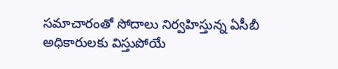సమాచారంతో సోదాలు నిర్వహిస్తున్న ఏసీబీ అధికారులకు విస్తుపోయే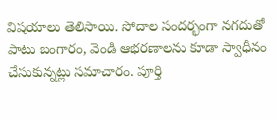విషయాలు తెలిసాయి. సోదాల సందర్భంగా నగదుతో పాటు బంగారం, వెండి ఆభరణాలను కూడా స్వాధీనం చేసుకున్నట్లు సమాచారం. పూర్తి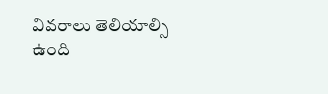వివరాలు తెలియాల్సి ఉంది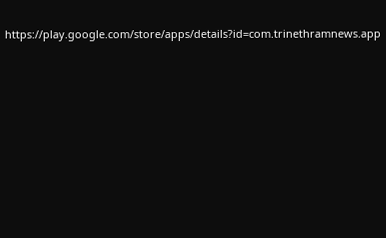https://play.google.com/store/apps/details?id=com.trinethramnews.app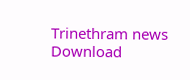Trinethram news
Download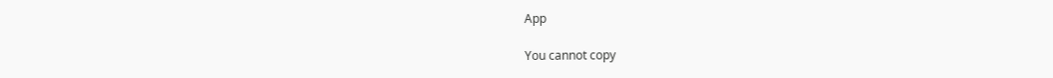App

You cannot copy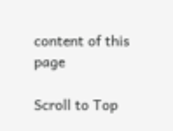content of this page

Scroll to Top